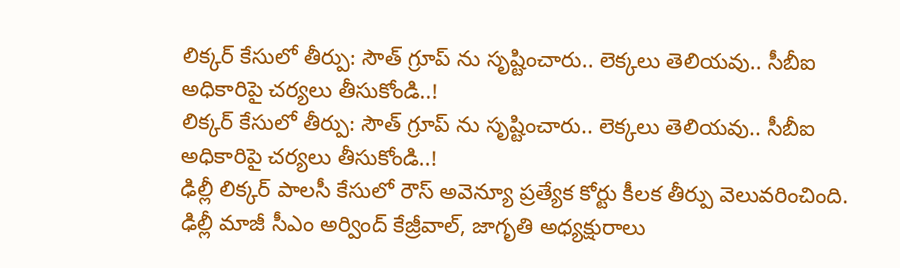లిక్కర్ కేసులో తీర్పు: సౌత్ గ్రూప్ ను సృష్టించారు.. లెక్కలు తెలియవు.. సీబీఐ అధికారిపై చర్యలు తీసుకోండి..!
లిక్కర్ కేసులో తీర్పు: సౌత్ గ్రూప్ ను సృష్టించారు.. లెక్కలు తెలియవు.. సీబీఐ అధికారిపై చర్యలు తీసుకోండి..!
ఢిల్లీ లిక్కర్ పాలసీ కేసులో రౌస్ అవెన్యూ ప్రత్యేక కోర్టు కీలక తీర్పు వెలువరించింది. ఢిల్లీ మాజీ సీఎం అర్వింద్ కేజ్రీవాల్, జాగృతి అధ్యక్షురాలు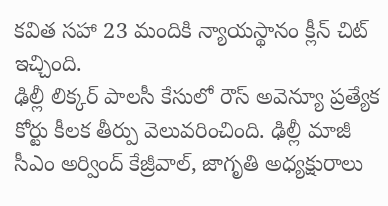కవిత సహా 23 మందికి న్యాయస్థానం క్లీన్ చిట్ ఇచ్చింది.
ఢిల్లీ లిక్కర్ పాలసీ కేసులో రౌస్ అవెన్యూ ప్రత్యేక కోర్టు కీలక తీర్పు వెలువరించింది. ఢిల్లీ మాజీ సీఎం అర్వింద్ కేజ్రీవాల్, జాగృతి అధ్యక్షురాలు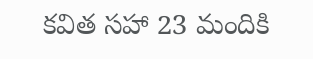కవిత సహా 23 మందికి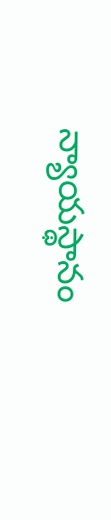న్యాయస్థానం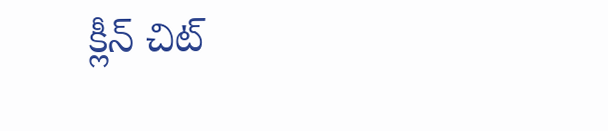క్లీన్ చిట్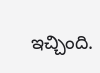ఇచ్చింది.